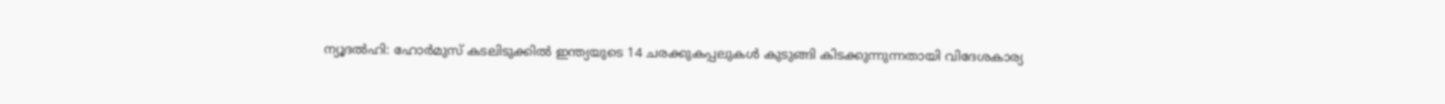ന്യൂദൽഹി: ഹോർമുസ് കടലിടുക്കിൽ ഇന്ത്യയുടെ 14 ചരക്കുകപ്പലുകൾ കുടുങ്ങി കിടക്കുന്നുന്നതായി വിദേശകാര്യ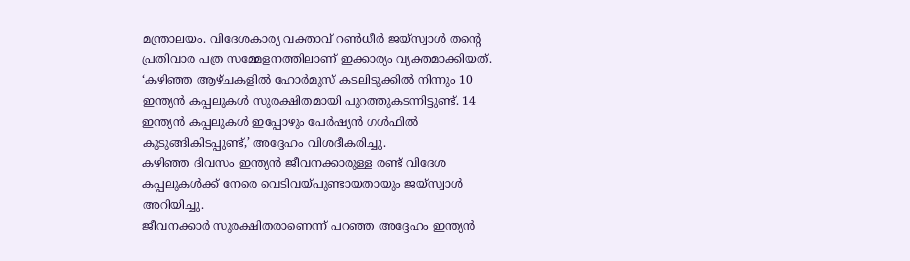മന്ത്രാലയം. വിദേശകാര്യ വക്താവ് റൺധീർ ജയ്സ്വാൾ തന്റെ പ്രതിവാര പത്ര സമ്മേളനത്തിലാണ് ഇക്കാര്യം വ്യക്തമാക്കിയത്.
‘കഴിഞ്ഞ ആഴ്ചകളിൽ ഹോർമുസ് കടലിടുക്കിൽ നിന്നും 10 ഇന്ത്യൻ കപ്പലുകൾ സുരക്ഷിതമായി പുറത്തുകടന്നിട്ടുണ്ട്. 14 ഇന്ത്യൻ കപ്പലുകൾ ഇപ്പോഴും പേർഷ്യൻ ഗൾഫിൽ കുടുങ്ങികിടപ്പുണ്ട്,’ അദ്ദേഹം വിശദീകരിച്ചു.
കഴിഞ്ഞ ദിവസം ഇന്ത്യൻ ജീവനക്കാരുള്ള രണ്ട് വിദേശ കപ്പലുകൾക്ക് നേരെ വെടിവയ്പുണ്ടായതായും ജയ്സ്വാൾ അറിയിച്ചു.
ജീവനക്കാർ സുരക്ഷിതരാണെന്ന് പറഞ്ഞ അദ്ദേഹം ഇന്ത്യൻ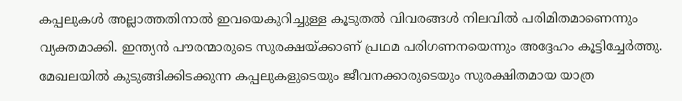കപ്പലുകൾ അല്ലാത്തതിനാൽ ഇവയെകുറിച്ചുള്ള കൂടുതൽ വിവരങ്ങൾ നിലവിൽ പരിമിതമാണെന്നും വ്യക്തമാക്കി. ഇന്ത്യൻ പൗരന്മാരുടെ സുരക്ഷയ്ക്കാണ് പ്രഥമ പരിഗണനയെന്നും അദ്ദേഹം കൂട്ടിച്ചേർത്തു.
മേഖലയിൽ കുടുങ്ങിക്കിടക്കുന്ന കപ്പലുകളുടെയും ജീവനക്കാരുടെയും സുരക്ഷിതമായ യാത്ര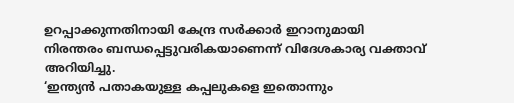ഉറപ്പാക്കുന്നതിനായി കേന്ദ്ര സർക്കാർ ഇറാനുമായി നിരന്തരം ബന്ധപ്പെട്ടുവരികയാണെന്ന് വിദേശകാര്യ വക്താവ് അറിയിച്ചു.
‘ഇന്ത്യൻ പതാകയുള്ള കപ്പലുകളെ ഇതൊന്നും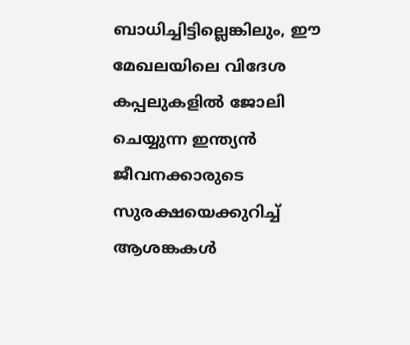ബാധിച്ചിട്ടില്ലെങ്കിലും, ഈ മേഖലയിലെ വിദേശ കപ്പലുകളിൽ ജോലി ചെയ്യുന്ന ഇന്ത്യൻ ജീവനക്കാരുടെ സുരക്ഷയെക്കുറിച്ച് ആശങ്കകൾ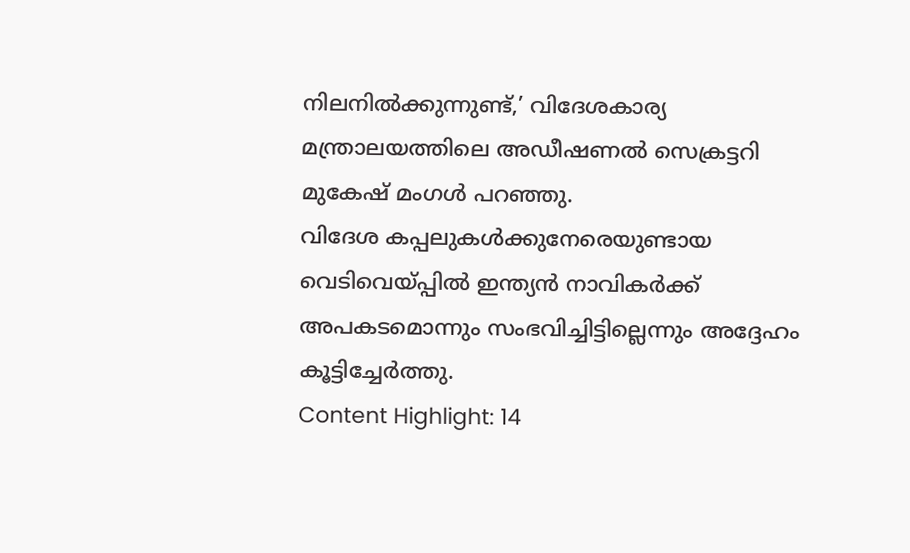നിലനിൽക്കുന്നുണ്ട്,’ വിദേശകാര്യ മന്ത്രാലയത്തിലെ അഡീഷണൽ സെക്രട്ടറി മുകേഷ് മംഗൾ പറഞ്ഞു.
വിദേശ കപ്പലുകൾക്കുനേരെയുണ്ടായ വെടിവെയ്പ്പിൽ ഇന്ത്യൻ നാവികർക്ക് അപകടമൊന്നും സംഭവിച്ചിട്ടില്ലെന്നും അദ്ദേഹം കൂട്ടിച്ചേർത്തു.
Content Highlight: 14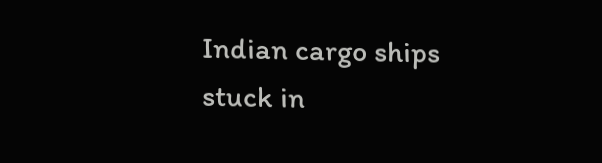Indian cargo ships stuck in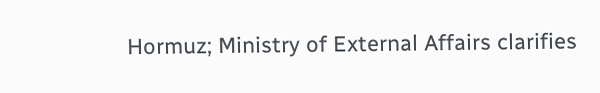Hormuz; Ministry of External Affairs clarifies